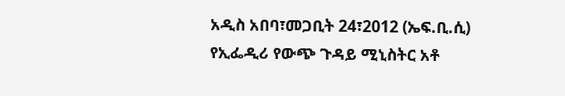አዲስ አበባ፣መጋቢት 24፣2012 (ኤፍ.ቢ.ሲ) የኢፌዲሪ የውጭ ጉዳይ ሚኒስትር አቶ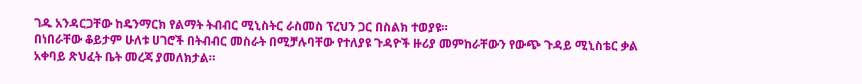ገዱ አንዳርጋቸው ከዴንማርክ የልማት ትብብር ሚኒስትር ራስመስ ፕረህን ጋር በስልክ ተወያዩ።
በነበራቸው ቆይታም ሁለቱ ሀገሮች በትብብር መስራት በሚቻሉባቸው የተለያዩ ጉዳዮች ዙሪያ መምከራቸውን የውጭ ጉዳይ ሚኒስቴር ቃል አቀባይ ጽህፈት ቤት መረጃ ያመለክታል።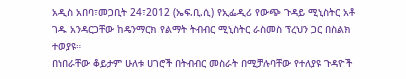አዲስ አበባ፣መጋቢት 24፣2012 (ኤፍ.ቢ.ሲ) የኢፌዲሪ የውጭ ጉዳይ ሚኒስትር አቶ ገዱ አንዳርጋቸው ከዴንማርክ የልማት ትብብር ሚኒስትር ራስመስ ፕረህን ጋር በስልክ ተወያዩ።
በነበራቸው ቆይታም ሁለቱ ሀገሮች በትብብር መስራት በሚቻሉባቸው የተለያዩ ጉዳዮች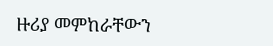ዙሪያ መምከራቸውን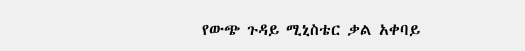የውጭ ጉዳይ ሚኒስቴር ቃል አቀባይ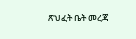ጽህፈት ቤት መረጃ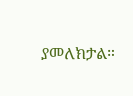ያመለክታል።